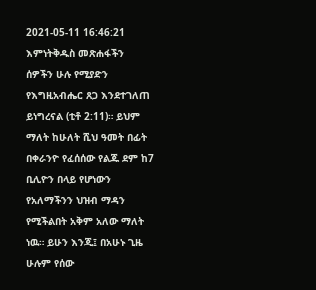2021-05-11 16:46:21
እምነትቅዱስ መጽሐፋችን
ሰዎችን ሁሉ የሚያድን የእግዚአብሔር ጸጋ እንደተገለጠ ይነግረናል (ቲቶ 2:11)። ይህም ማለት ከሁለት ሺህ ዓመት በፊት በቀራንዮ የፈሰሰው የልጁ ደም ከ7 ቢሊዮን በላይ የሆነውን የአለማችንን ህዝብ ማዳን የሚችልበት አቅም አለው ማለት ነዉ። ይሁን እንጂ፤ በአሁኑ ጊዜ ሁሉም የሰው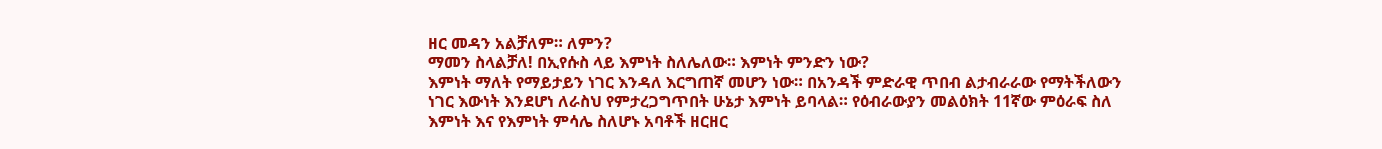ዘር መዳን አልቻለም። ለምን?
ማመን ስላልቻለ! በኢየሱስ ላይ እምነት ስለሌለው። እምነት ምንድን ነው?
እምነት ማለት የማይታይን ነገር እንዳለ እርግጠኛ መሆን ነው። በአንዳች ምድራዊ ጥበብ ልታብራራው የማትችለውን ነገር እውነት እንደሆነ ለራስህ የምታረጋግጥበት ሁኔታ እምነት ይባላል። የዕብራውያን መልዕክት 11ኛው ምዕራፍ ስለ እምነት እና የእምነት ምሳሌ ስለሆኑ አባቶች ዘርዘር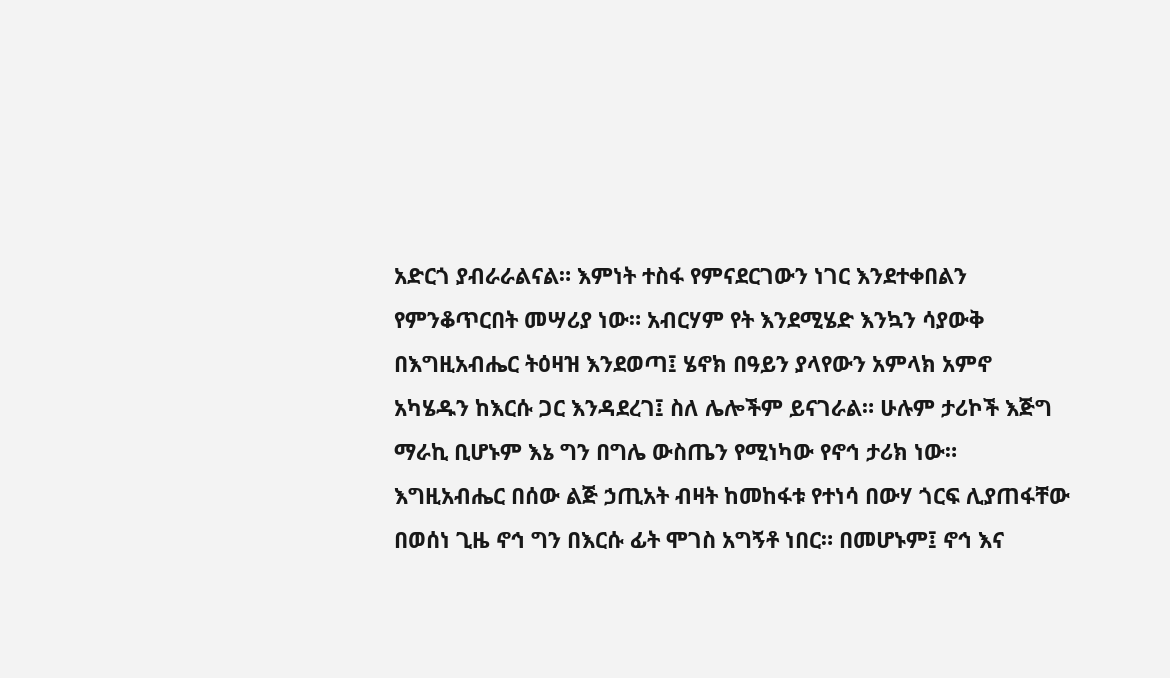አድርጎ ያብራራልናል። እምነት ተስፋ የምናደርገውን ነገር እንደተቀበልን የምንቆጥርበት መሣሪያ ነው። አብርሃም የት እንደሚሄድ እንኳን ሳያውቅ በእግዚአብሔር ትዕዛዝ እንደወጣ፤ ሄኖክ በዓይን ያላየውን አምላክ አምኖ አካሄዱን ከእርሱ ጋር እንዳደረገ፤ ስለ ሌሎችም ይናገራል። ሁሉም ታሪኮች እጅግ ማራኪ ቢሆኑም እኔ ግን በግሌ ውስጤን የሚነካው የኖኅ ታሪክ ነው።
እግዚአብሔር በሰው ልጅ ኃጢአት ብዛት ከመከፋቱ የተነሳ በውሃ ጎርፍ ሊያጠፋቸው በወሰነ ጊዜ ኖኅ ግን በእርሱ ፊት ሞገስ አግኝቶ ነበር። በመሆኑም፤ ኖኅ እና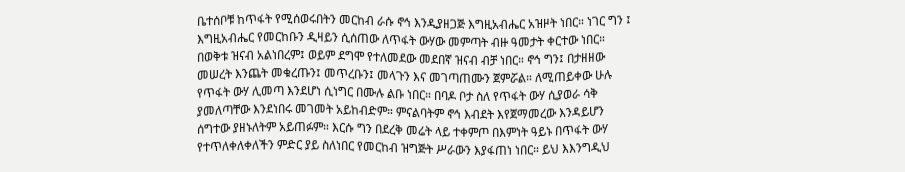ቤተሰቦቹ ከጥፋት የሚሰወሩበትን መርከብ ራሱ ኖኅ እንዲያዘጋጅ እግዚአብሔር አዝዞት ነበር። ነገር ግን ፤ እግዚአብሔር የመርከቡን ዲዛይን ሲሰጠው ለጥፋት ውሃው መምጣት ብዙ ዓመታት ቀርተው ነበር። በወቅቱ ዝናብ አልነበረም፤ ወይም ደግሞ የተለመደው መደበኛ ዝናብ ብቻ ነበር። ኖኅ ግን፤ በታዘዘው መሠረት እንጨት መቁረጡን፤ መጥረቡን፤ መላጉን እና መገጣጠሙን ጀምሯል። ለሚጠይቀው ሁሉ የጥፋት ውሃ ሊመጣ እንደሆነ ሲነግር በሙሉ ልቡ ነበር። በባዶ ቦታ ስለ የጥፋት ውሃ ሲያወራ ሳቅ ያመለጣቸው እንደነበሩ መገመት አይከብድም። ምናልባትም ኖኅ እብደት እየጀማመረው እንዳይሆን ሰግተው ያዘኑለትም አይጠፉም። እርሱ ግን በደረቅ መሬት ላይ ተቀምጦ በእምነት ዓይኑ በጥፋት ውሃ የተጥለቀለቀለችን ምድር ያይ ስለነበር የመርከብ ዝግጅት ሥራውን እያፋጠነ ነበር። ይህ እእንግዲህ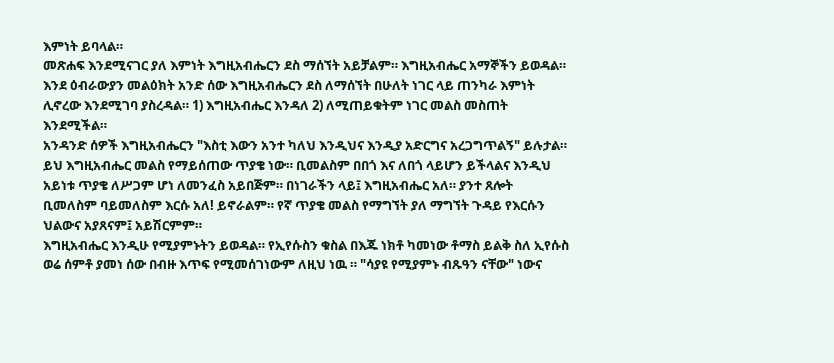እምነት ይባላል።
መጽሐፍ እንደሚናገር ያለ እምነት እግዚአብሔርን ደስ ማሰኘት አይቻልም። እግዚአብሔር አማኞችን ይወዳል። እንደ ዕብራውያን መልዕክት አንድ ሰው እግዚአብሔርን ደስ ለማሰኘት በሁለት ነገር ላይ ጠንካራ እምነት ሊኖረው እንደሚገባ ያስረዳል። 1) እግዚአብሔር እንዳለ 2) ለሚጠይቁትም ነገር መልስ መስጠት እንደሚችል።
አንዳንድ ሰዎች እግዚአብሔርን "እስቲ እውን አንተ ካለህ እንዲህና እንዲያ አድርግና አረጋግጥልኝ" ይሉታል። ይህ እግዚአብሔር መልስ የማይሰጠው ጥያቄ ነው። ቢመልስም በበጎ እና ለበጎ ላይሆን ይችላልና እንዲህ አይነቱ ጥያቄ ለሥጋም ሆነ ለመንፈስ አይበጅም። በነገራችን ላይ፤ እግዚአብሔር አለ። ያንተ ጸሎት ቢመለስም ባይመለስም እርሱ አለ! ይኖራልም። የኛ ጥያቄ መልስ የማግኘት ያለ ማግኘት ጉዳይ የእርሱን ህልውና አያጸናም፤ አይሽርምም።
እግዚአብሔር እንዲሁ የሚያምኑትን ይወዳል። የኢየሱስን ቁስል በእጁ ነክቶ ካመነው ቶማስ ይልቅ ስለ ኢየሱስ ወሬ ሰምቶ ያመነ ሰው በብዙ እጥፍ የሚመሰገነውም ለዚህ ነዉ ። "ሳያዩ የሚያምኑ ብጹዓን ናቸው" ነውና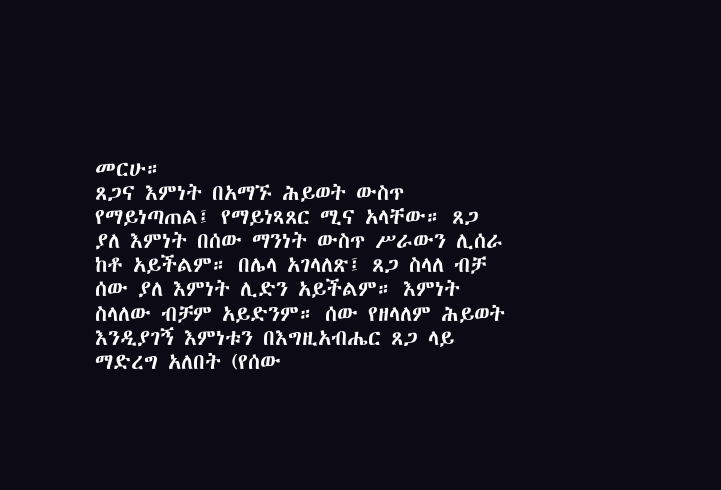መርሁ።
ጸጋና እምነት በአማኙ ሕይወት ውስጥ የማይነጣጠል፤ የማይነጻጸር ሚና አላቸው። ጸጋ ያለ እምነት በሰው ማንነት ውስጥ ሥራውን ሊሰራ ከቶ አይችልም። በሌላ አገላለጽ፤ ጸጋ ስላለ ብቻ ሰው ያለ እምነት ሊድን አይችልም። እምነት ስላለው ብቻም አይድንም። ሰው የዘላለም ሕይወት እንዲያገኝ እምነቱን በእግዚአብሔር ጸጋ ላይ ማድረግ አለበት (የሰው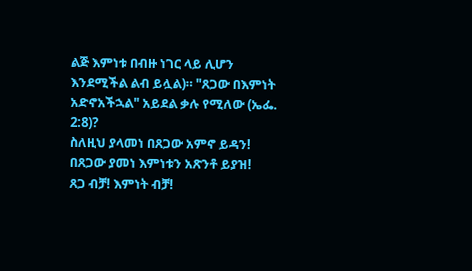ልጅ እምነቱ በብዙ ነገር ላይ ሊሆን እንደሚችል ልብ ይሏል)። "ጸጋው በእምነት አድኖአችኋል" አይደል ቃሉ የሚለው (ኤፌ. 2:8)?
ስለዚህ ያላመነ በጸጋው አምኖ ይዳን! በጸጋው ያመነ እምነቱን አጽንቶ ይያዝ!
ጸጋ ብቻ! እምነት ብቻ!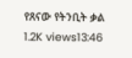የጸናው የትንቢት ቃል
1.2K views13:46